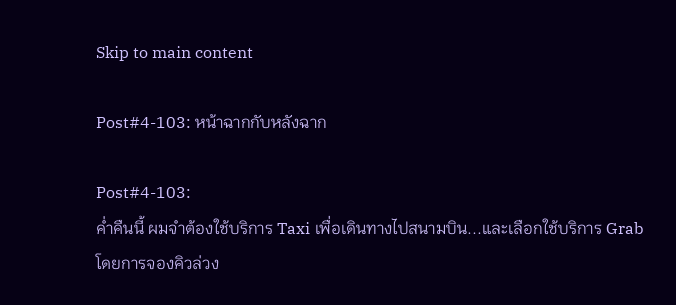Skip to main content

Post#4-103: หน้าฉากกับหลังฉาก

Post#4-103:
ค่ำคืนนี้ ผมจำต้องใช้บริการ Taxi เพื่อเดินทางไปสนามบิน...และเลือกใช้บริการ Grab โดยการจองคิวล่วง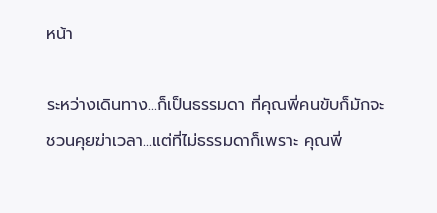หน้า

ระหว่างเดินทาง...ก็เป็นธรรมดา ที่คุณพี่คนขับก็มักจะชวนคุยฆ่าเวลา...แต่ที่ไม่ธรรมดาก็เพราะ คุณพี่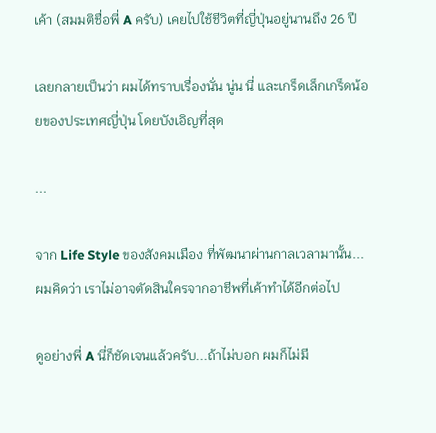เค้า (สมมติชื่อพี่ A ครับ) เคยไปใช้ชีวิตที่ญี่ปุ่นอยู่นานถึง 26 ปี

เลยกลายเป็นว่า ผมได้ทราบเรื่องนั่น นู่น นี่ และเกร็ดเล็กเกร็ดน้อยของประเทศญี่ปุ่น โดยบังเอิญที่สุด

...

จาก Life Style ของสังคมเมือง ที่พัฒนาผ่านกาลเวลามานั้น...ผมคิดว่า เราไม่อาจตัดสินใครจากอาชีพที่เค้าทำได้อีกต่อไป

ดูอย่างพี่ A นี่ก็ชัดเจนแล้วครับ...ถ้าไม่บอก ผมก็ไม่มี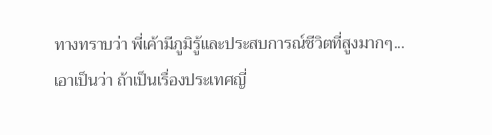ทางทราบว่า พี่เค้ามีภูมิรู้และประสบการณ์ชีวิตที่สูงมากๆ...เอาเป็นว่า ถ้าเป็นเรื่องประเทศญี่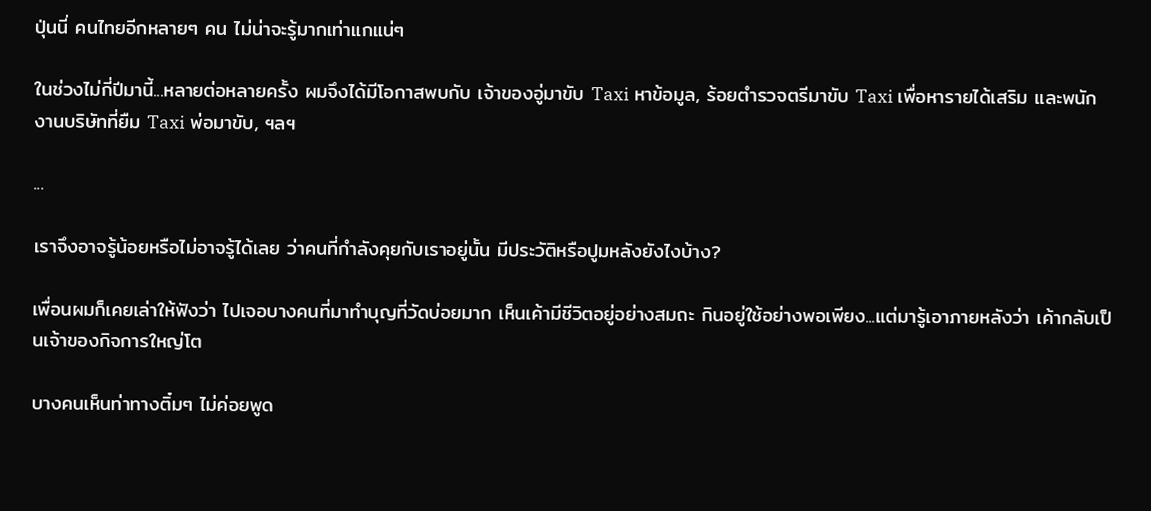ปุ่นนี่ คนไทยอีกหลายๆ คน ไม่น่าจะรู้มากเท่าแกแน่ๆ

ในช่วงไม่กี่ปีมานี้...หลายต่อหลายครั้ง ผมจึงได้มีโอกาสพบกับ เจ้าของอู่มาขับ Taxi หาข้อมูล, ร้อยตำรวจตรีมาขับ Taxi เพื่อหารายได้เสริม และพนักงานบริษัทที่ยืม Taxi พ่อมาขับ, ฯลฯ

...

เราจึงอาจรู้น้อยหรือไม่อาจรู้ได้เลย ว่าคนที่กำลังคุยกับเราอยู่นั้น มีประวัติหรือปูมหลังยังไงบ้าง?

เพื่อนผมก็เคยเล่าให้ฟังว่า ไปเจอบางคนที่มาทำบุญที่วัดบ่อยมาก เห็นเค้ามีชีวิตอยู่อย่างสมถะ กินอยู่ใช้อย่างพอเพียง...แต่มารู้เอาภายหลังว่า เค้ากลับเป็นเจ้าของกิจการใหญ่โต

บางคนเห็นท่าทางติ๋มๆ ไม่ค่อยพูด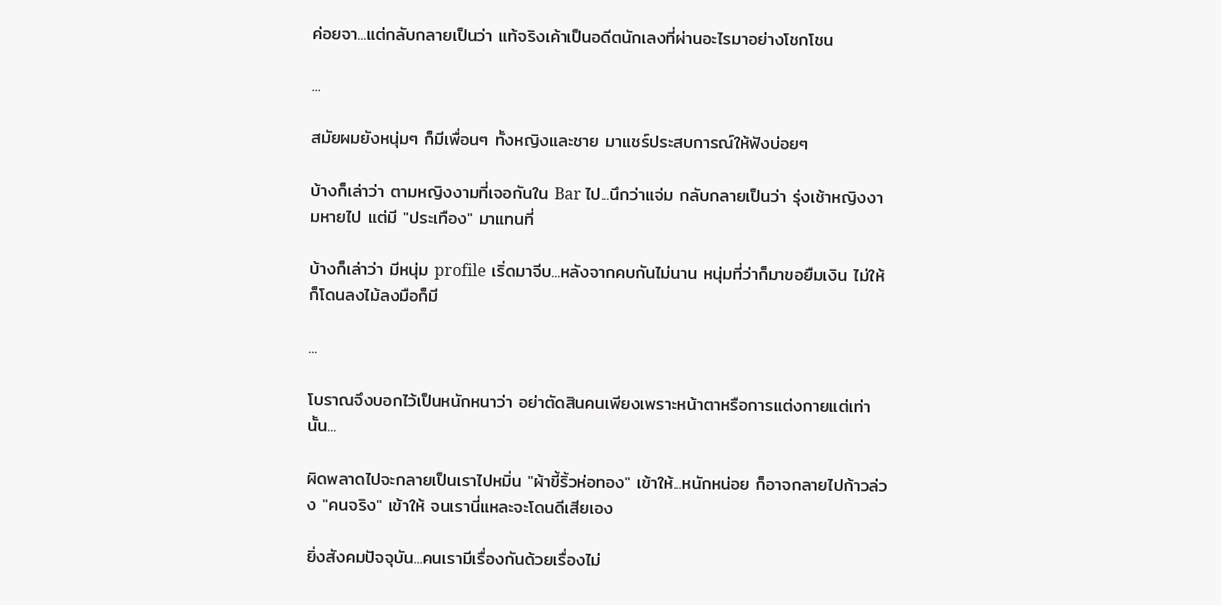ค่อยจา...แต่กลับกลายเป็นว่า แท้จริงเค้าเป็นอดีตนักเลงที่ผ่านอะไรมาอย่างโชกโชน

...

สมัยผมยังหนุ่มๆ ก็มีเพื่อนๆ ทั้งหญิงและชาย มาแชร์ประสบการณ์ให้ฟังบ่อยๆ

บ้างก็เล่าว่า ตามหญิงงามที่เจอกันใน Bar ไป...นึกว่าแจ่ม กลับกลายเป็นว่า รุ่งเช้าหญิงงามหายไป แต่มี "ประเทือง" มาแทนที่

บ้างก็เล่าว่า มีหนุ่ม profile เริ่ดมาจีบ...หลังจากคบกันไม่นาน หนุ่มที่ว่าก็มาขอยืมเงิน ไม่ให้ก็โดนลงไม้ลงมือก็มี

...

โบราณจึงบอกไว้เป็นหนักหนาว่า อย่าตัดสินคนเพียงเพราะหน้าตาหรือการแต่งกายแต่เท่านั้น...

ผิดพลาดไปจะกลายเป็นเราไปหมิ่น "ผ้าขี้ริ้วห่อทอง" เข้าให้...หนักหน่อย ก็อาจกลายไปก้าวล่วง "คนจริง" เข้าให้ จนเรานี่แหละจะโดนดีเสียเอง

ยิ่งสังคมปัจจุบัน...คนเรามีเรื่องกันด้วยเรื่องไม่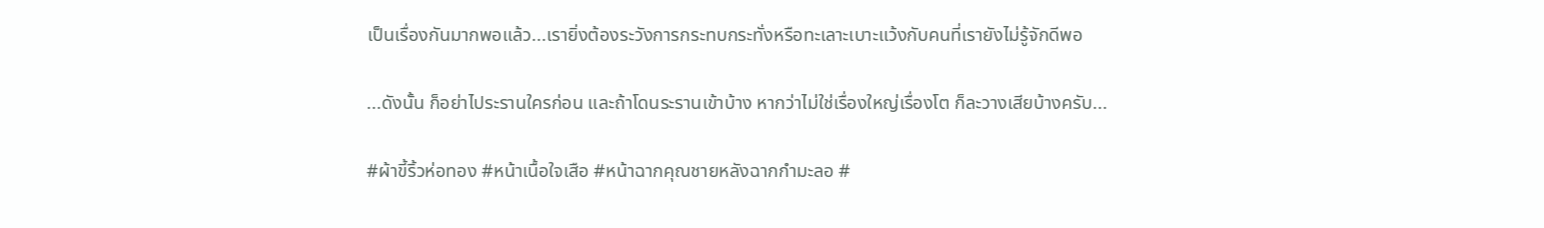เป็นเรื่องกันมากพอแล้ว...เรายิ่งต้องระวังการกระทบกระทั่งหรือทะเลาะเบาะแว้งกับคนที่เรายังไม่รู้จักดีพอ

...ดังนั้น ก็อย่าไประรานใครก่อน และถ้าโดนระรานเข้าบ้าง หากว่าไม่ใช่เรื่องใหญ่เรื่องโต ก็ละวางเสียบ้างครับ...

#ผ้าขี้ริ้วห่อทอง #หน้าเนื้อใจเสือ #หน้าฉากคุณชายหลังฉากกำมะลอ #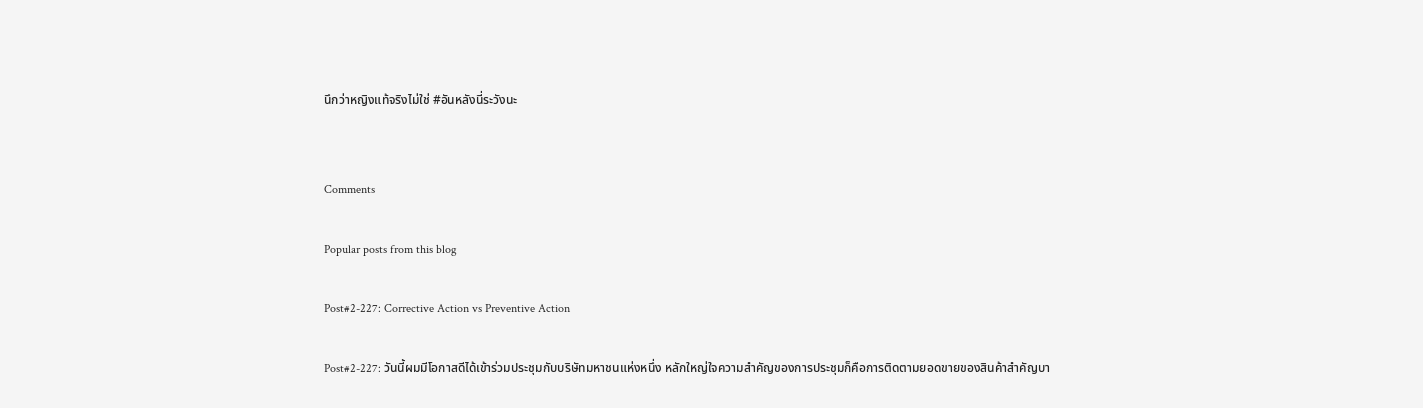นึกว่าหญิงแท้จริงไม่ใช่ #อันหลังนี่ระวังนะ


Comments

Popular posts from this blog

Post#2-227: Corrective Action vs Preventive Action

Post#2-227: วันนี้ผมมีโอกาสดีได้เข้าร่วมประชุมกับบริษัทมหาชนแห่งหนึ่ง หลักใหญ่ใจความสำคัญของการประชุมก็คือการติดตามยอดขายของสินค้าสำคัญบา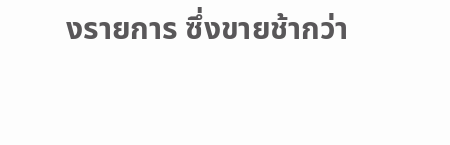งรายการ ซึ่งขายช้ากว่า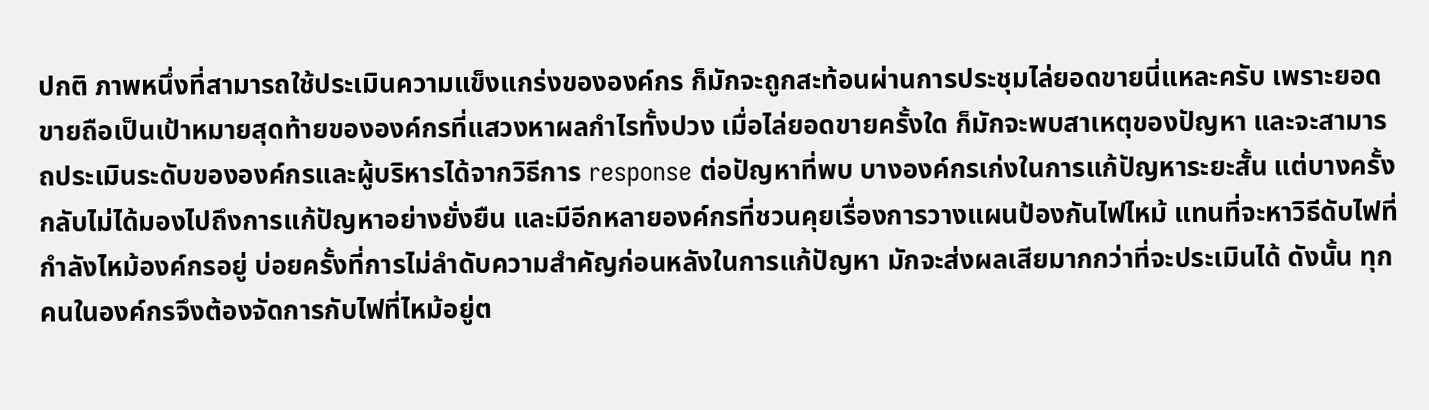ปกติ ภาพหนึ่งที่สามารถใช้ประเมินความแข็งแกร่งขององค์กร ก็มักจะถูกสะท้อนผ่านการประชุมไล่ยอดขายนี่แหละครับ เพราะยอดขายถือเป็นเป้าหมายสุดท้ายขององค์กรที่แสวงหาผลกำไรทั้งปวง เมื่อไล่ยอดขายครั้งใด ก็มักจะพบสาเหตุของปัญหา และจะสามารถประเมินระดับขององค์กรและผู้บริหารได้จากวิธีการ response ต่อปัญหาที่พบ บางองค์กรเก่งในการแก้ปัญหาระยะสั้น แต่บางครั้งกลับไม่ได้มองไปถึงการแก้ปัญหาอย่างยั่งยืน และมีอีกหลายองค์กรที่ชวนคุยเรื่องการวางแผนป้องกันไฟไหม้ แทนที่จะหาวิธีดับไฟที่กำลังไหม้องค์กรอยู่ บ่อยครั้งที่การไม่ลำดับความสำคัญก่อนหลังในการแก้ปัญหา มักจะส่งผลเสียมากกว่าที่จะประเมินได้ ดังนั้น ทุกคนในองค์กรจึงต้องจัดการกับไฟที่ไหม้อยู่ต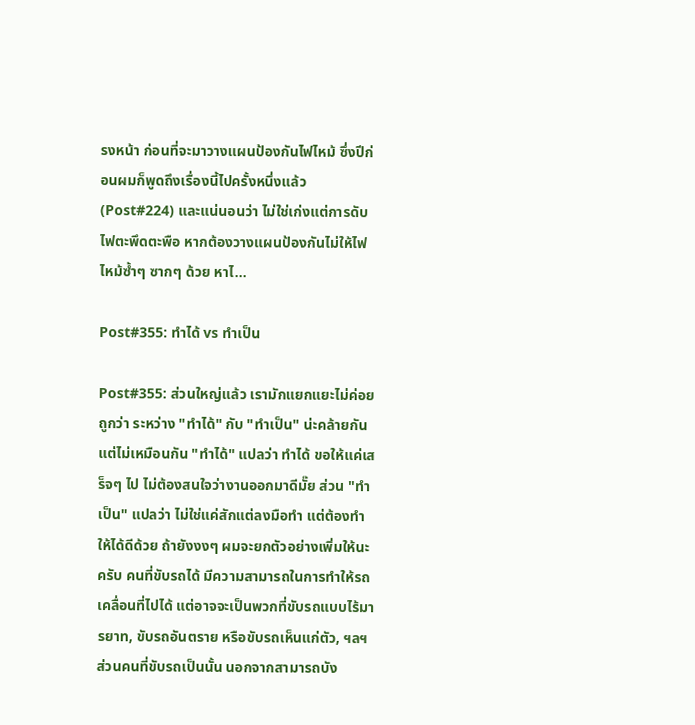รงหน้า ก่อนที่จะมาวางแผนป้องกันไฟไหม้ ซึ่งปีก่อนผมก็พูดถึงเรื่องนี้ไปครั้งหนึ่งแล้ว (Post#224) และแน่นอนว่า ไม่ใช่เก่งแต่การดับไฟตะพึดตะพือ หากต้องวางแผนป้องกันไม่ให้ไฟไหม้ซ้ำๆ ซากๆ ด้วย หาไ...

Post#355: ทำได้ vs ทำเป็น

Post#355: ส่วนใหญ่แล้ว เรามักแยกแยะไม่ค่อยถูกว่า ระหว่าง "ทำได้" กับ "ทำเป็น" น่ะคล้ายกันแต่ไม่เหมือนกัน "ทำได้" แปลว่า ทำได้ ขอให้แค่เสร็จๆ ไป ไม่ต้องสนใจว่างานออกมาดีมั๊ย ส่วน "ทำเป็น" แปลว่า ไม่ใช่แค่สักแต่ลงมือทำ แต่ต้องทำให้ได้ดีด้วย ถ้ายังงงๆ ผมจะยกตัวอย่างเพิ่มให้นะครับ คนที่ขับรถได้ มีความสามารถในการทำให้รถเคลื่อนที่ไปได้ แต่อาจจะเป็นพวกที่ขับรถแบบไร้มารยาท, ขับรถอันตราย หรือขับรถเห็นแก่ตัว, ฯลฯ ส่วนคนที่ขับรถเป็นนั้น นอกจากสามารถบัง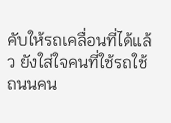คับให้รถเคลื่อนที่ได้แล้ว ยังใส่ใจคนที่ใช้รถใช้ถนนคน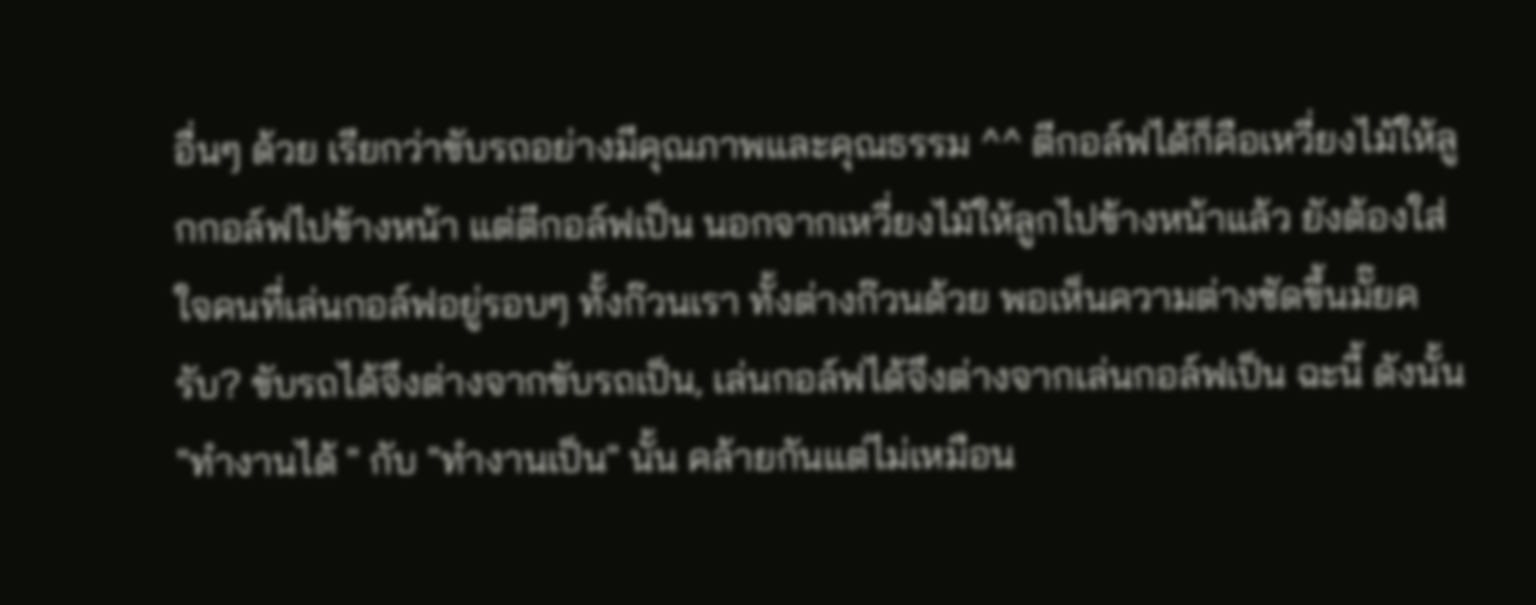อื่นๆ ด้วย เรียกว่าขับรถอย่างมีคุณภาพและคุณธรรม ^^ ตีกอล์ฟได้ก็คือเหวี่ยงไม้ให้ลูกกอล์ฟไปข้างหน้า แต่ตีกอล์ฟเป็น นอกจากเหวี่ยงไม้ให้ลูกไปข้างหน้าแล้ว ยังต้องใส่ใจคนที่เล่นกอล์ฟอยู่รอบๆ ทั้งก๊วนเรา ทั้งต่างก๊วนด้วย พอเห็นความต่างชัดขึ้นมั๊ยครับ? ขับรถได้จึงต่างจากขับรถเป็น, เล่นกอล์ฟได้จึงต่างจากเล่นกอล์ฟเป็น ฉะนี้ ดังนั้น "ทำงานได้ " กับ "ทำงานเป็น" นั้น คล้ายกันแต่ไม่เหมือน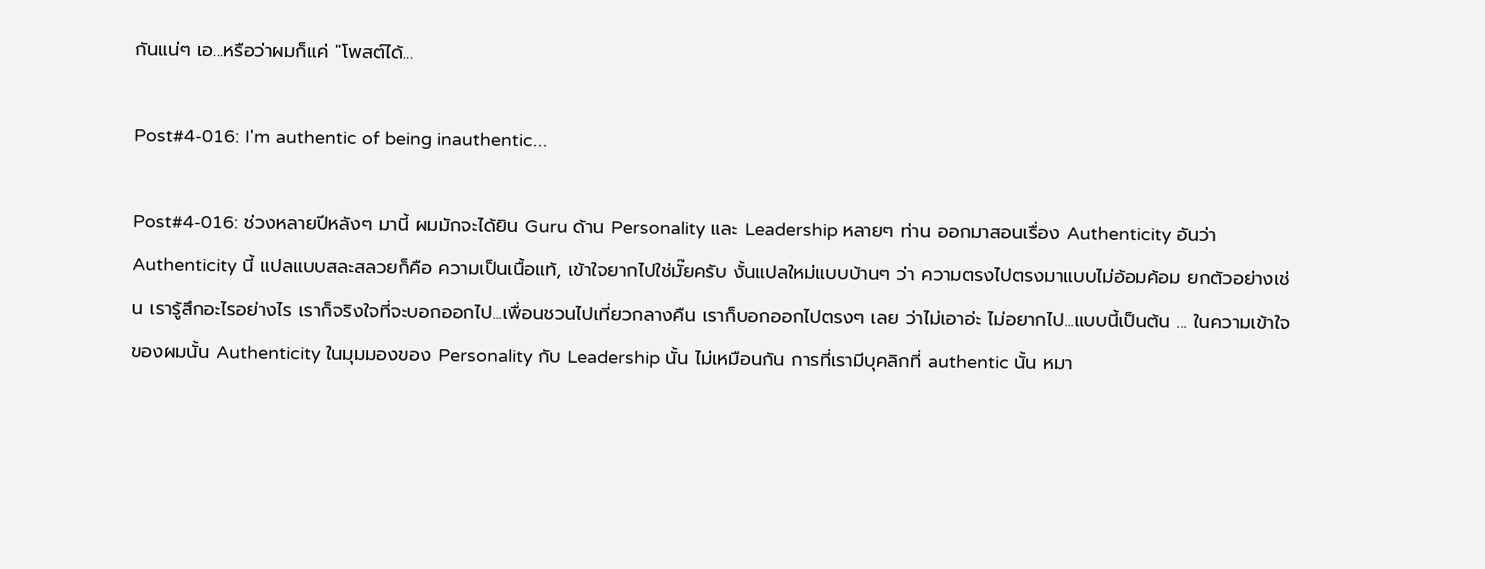กันแน่ๆ เอ...หรือว่าผมก็แค่ "โพสต์ได้...

Post#4-016: I'm authentic of being inauthentic...

Post#4-016: ช่วงหลายปีหลังๆ มานี้ ผมมักจะได้ยิน Guru ด้าน Personality และ Leadership หลายๆ ท่าน ออกมาสอนเรื่อง Authenticity อันว่า Authenticity นี้ แปลแบบสละสลวยก็คือ ความเป็นเนื้อแท้, เข้าใจยากไปใช่มั๊ยครับ งั้นแปลใหม่แบบบ้านๆ ว่า ความตรงไปตรงมาแบบไม่อ้อมค้อม ยกตัวอย่างเช่น เรารู้สึกอะไรอย่างไร เราก็จริงใจที่จะบอกออกไป...เพื่อนชวนไปเที่ยวกลางคืน เราก็บอกออกไปตรงๆ เลย ว่าไม่เอาอ่ะ ไม่อยากไป...แบบนี้เป็นต้น ... ในความเข้าใจของผมนั้น Authenticity ในมุมมองของ Personality กับ Leadership นั้น ไม่เหมือนกัน การที่เรามีบุคลิกที่ authentic นั้น หมา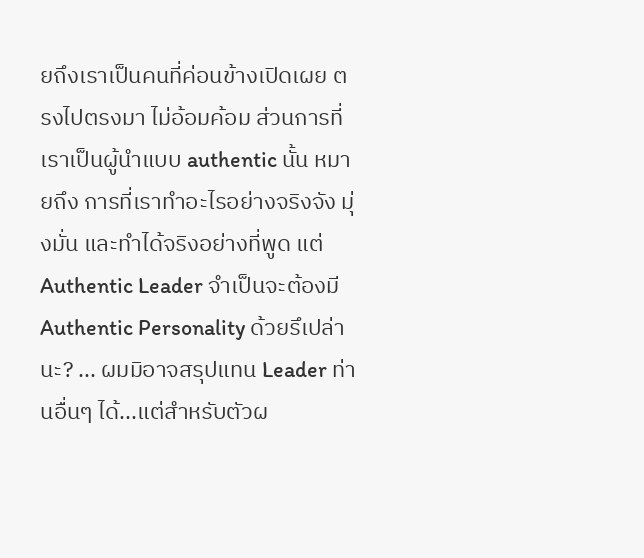ยถึงเราเป็นคนที่ค่อนข้างเปิดเผย ตรงไปตรงมา ไม่อ้อมค้อม ส่วนการที่เราเป็นผู้นำแบบ authentic นั้น หมายถึง การที่เราทำอะไรอย่างจริงจัง มุ่งมั่น และทำได้จริงอย่างที่พูด แต่ Authentic Leader จำเป็นจะต้องมี Authentic Personality ด้วยรึเปล่านะ? ... ผมมิอาจสรุปแทน Leader ท่านอื่นๆ ได้...แต่สำหรับตัวผ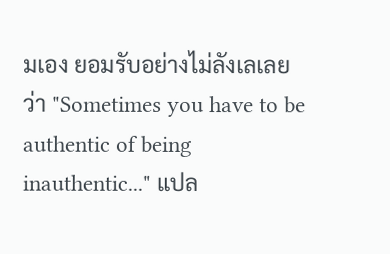มเอง ยอมรับอย่างไม่ลังเลเลยว่า "Sometimes you have to be authentic of being inauthentic..." แปล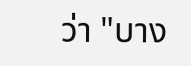ว่า "บาง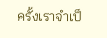ครั้งเราจำเป็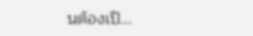นต้องเปิ...